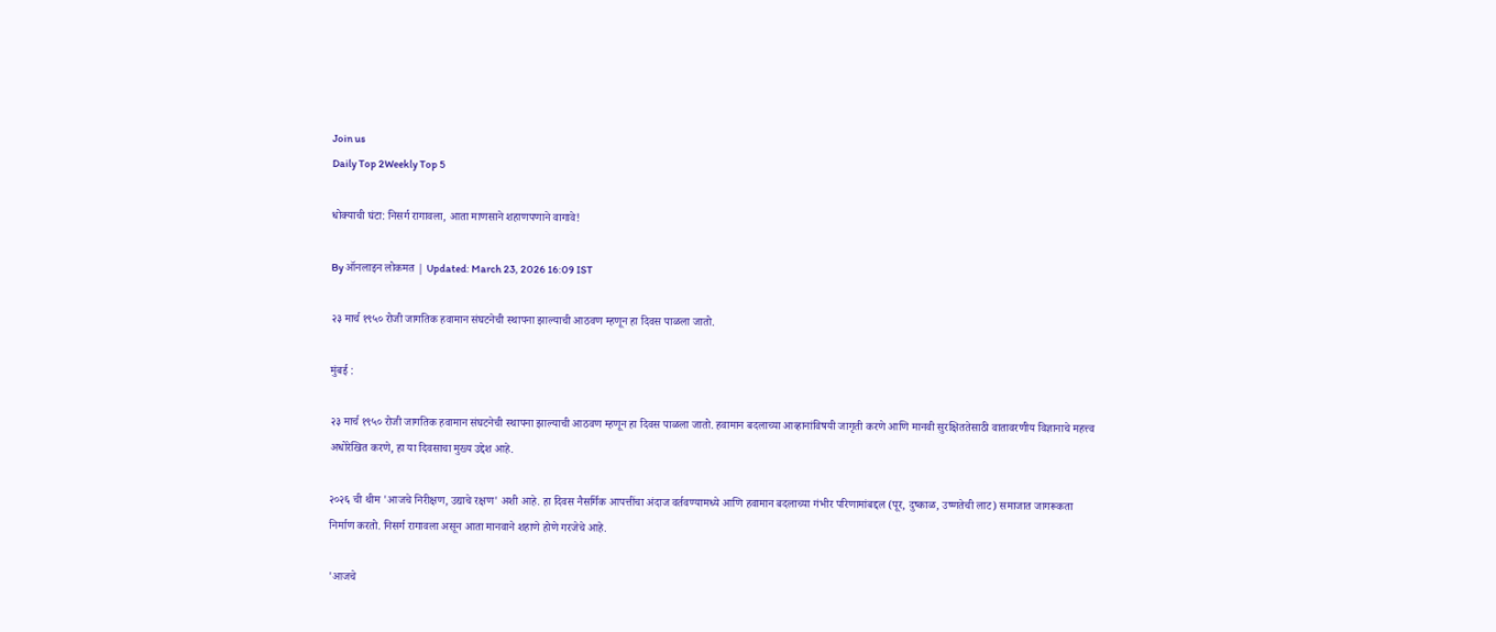Join us
Daily Top 2Weekly Top 5

धोक्याची घंटा: निसर्ग रागावला, आता माणसाने शहाणपणाने वागावे!

By ऑनलाइन लोकमत | Updated: March 23, 2026 16:09 IST

२३ मार्च १९५० रोजी जागतिक हवामान संघटनेची स्थापना झाल्याची आठवण म्हणून हा दिवस पाळला जातो.

मुंबई :

२३ मार्च १९५० रोजी जागतिक हवामान संघटनेची स्थापना झाल्याची आठवण म्हणून हा दिवस पाळला जातो. हवामान बदलाच्या आव्हानांविषयी जागृती करणे आणि मानवी सुरक्षिततेसाठी वातावरणीय विज्ञानाचे महत्त्व अधोरेखित करणे, हा या दिवसाचा मुख्य उद्देश आहे.

२०२६ ची थीम 'आजचे निरीक्षण, उद्याचे रक्षण' अशी आहे. हा दिवस नैसर्गिक आपत्तींचा अंदाज वर्तवण्यामध्ये आणि हवामान बदलाच्या गंभीर परिणामांबद्दल (पूर, दुष्काळ, उष्णतेची लाट) समाजात जागरूकता निर्माण करतो. निसर्ग रागावला असून आता मानवाने शहाणे होणे गरजेचे आहे.

'आजचे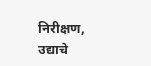निरीक्षण, उद्याचे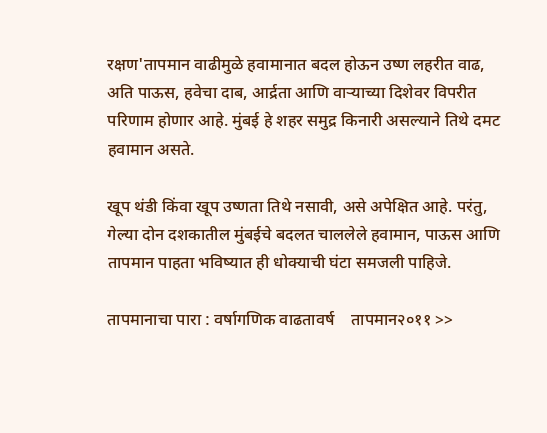रक्षण'तापमान वाढीमुळे हवामानात बदल होऊन उष्ण लहरीत वाढ, अति पाऊस, हवेचा दाब, आर्द्रता आणि वाऱ्याच्या दिशेवर विपरीत परिणाम होणार आहे. मुंबई हे शहर समुद्र किनारी असल्याने तिथे दमट हवामान असते.

खूप थंडी किंवा खूप उष्णता तिथे नसावी, असे अपेक्षित आहे. परंतु, गेल्या दोन दशकातील मुंबईचे बदलत चाललेले हवामान, पाऊस आणि तापमान पाहता भविष्यात ही धोक्याची घंटा समजली पाहिजे.

तापमानाचा पारा : वर्षागणिक वाढतावर्ष    तापमान२०११ >>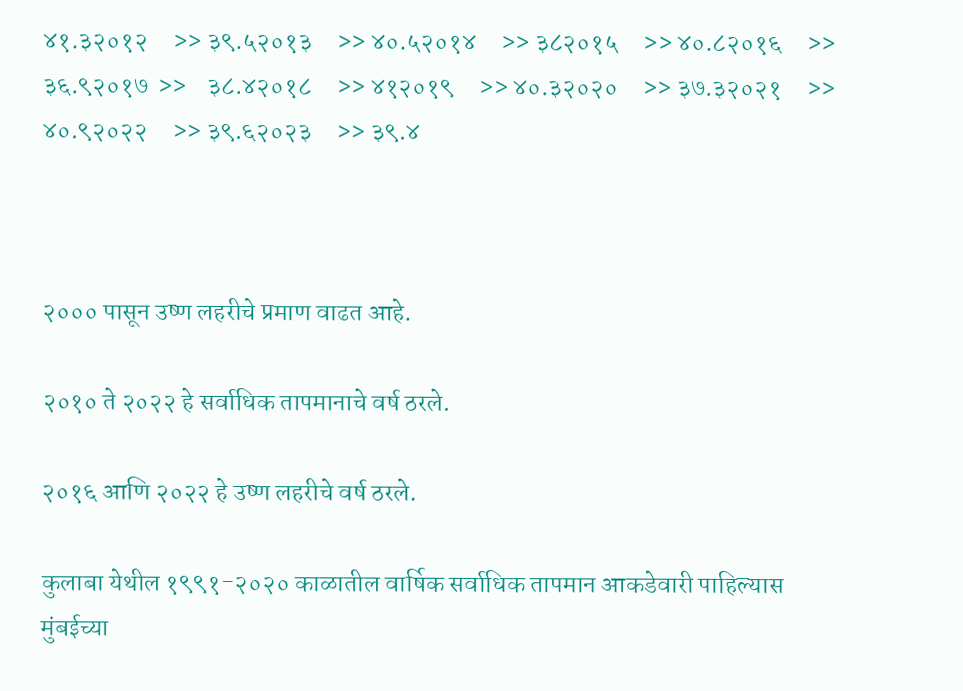४१.३२०१२     >> ३९.५२०१३     >> ४०.५२०१४     >> ३८२०१५     >> ४०.८२०१६     >> ३६.९२०१७  >>    ३८.४२०१८     >> ४१२०१९     >> ४०.३२०२०     >> ३७.३२०२१     >> ४०.९२०२२     >> ३९.६२०२३     >> ३९.४



२००० पासून उष्ण लहरीचे प्रमाण वाढत आहे.

२०१० ते २०२२ हे सर्वाधिक तापमानाचे वर्ष ठरले.

२०१६ आणि २०२२ हे उष्ण लहरीचे वर्ष ठरले.

कुलाबा येथील १९९१-२०२० काळातील वार्षिक सर्वाधिक तापमान आकडेवारी पाहिल्यास मुंबईच्या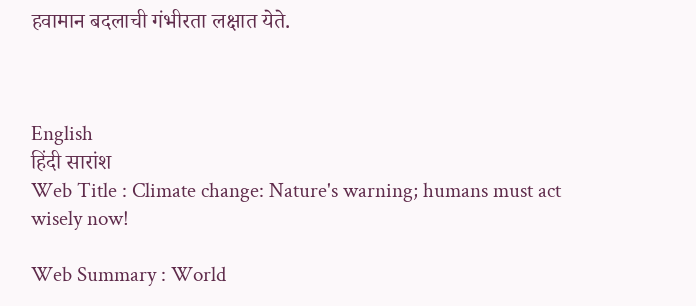हवामान बदलाची गंभीरता लक्षात येते.



English
हिंदी सारांश
Web Title : Climate change: Nature's warning; humans must act wisely now!

Web Summary : World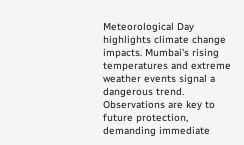Meteorological Day highlights climate change impacts. Mumbai's rising temperatures and extreme weather events signal a dangerous trend. Observations are key to future protection, demanding immediate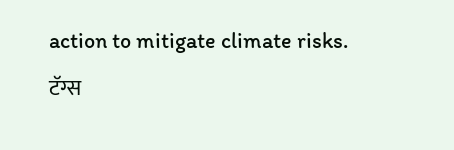action to mitigate climate risks.
टॅग्स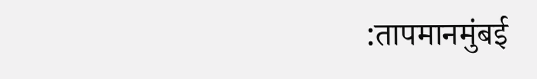:तापमानमुंबई